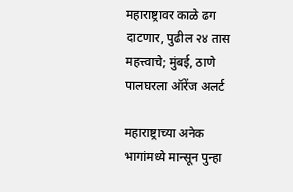महाराष्ट्रावर काळे ढग दाटणार, पुढील २४ तास महत्त्वाचे; मुंबई, ठाणे पालघरला ऑरेंज अलर्ट

महाराष्ट्राच्या अनेक भागांमध्ये मान्सून पुन्हा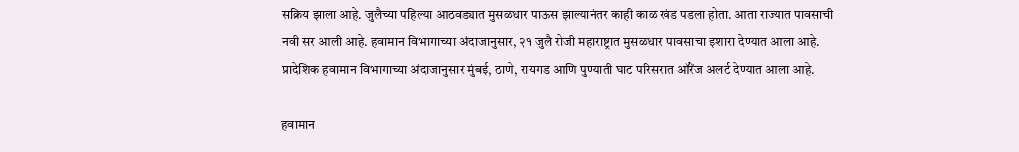सक्रिय झाला आहे. जुलैच्या पहिल्या आठवड्यात मुसळधार पाऊस झाल्यानंतर काही काळ खंड पडला होता. आता राज्यात पावसाची नवी सर आली आहे. हवामान विभागाच्या अंदाजानुसार, २१ जुलै रोजी महाराष्ट्रात मुसळधार पावसाचा इशारा देण्यात आला आहे. प्रादेशिक हवामान विभागाच्या अंदाजानुसार मुंबई, ठाणे, रायगड आणि पुण्याती घाट परिसरात ऑरेंज अलर्ट देण्यात आला आहे.

हवामान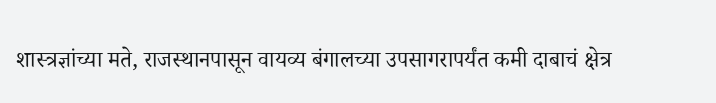शास्त्रज्ञांच्या मते, राजस्थानपासून वायव्य बंगालच्या उपसागरापर्यंत कमी दाबाचं क्षेत्र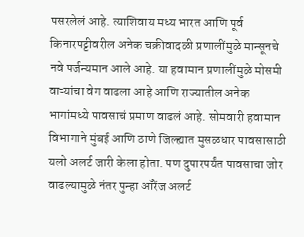पसरलेलं आहे. त्याशिवाय मध्य भारत आणि पूर्व किनारपट्टीवरील अनेक चक्रीवादळी प्रणालींमुळे मान्सूनचे नवे पर्जन्यमान आले आहे. या हवामान प्रणालींमुळे मोसमी वाऱ्यांचा वेग वाढला आहे आणि राज्यातील अनेक भागांमध्ये पावसाचं प्रमाण वाढलं आहे. सोमवारी हवामान विभागाने मुंबई आणि ठाणे जिल्ह्यात मुसळधार पावसासाठी यलो अलर्ट जारी केला होता. पण दुपारपर्यंत पावसाचा जोर वाढल्यामुळे नंतर पुन्हा ऑरेंज अलर्ट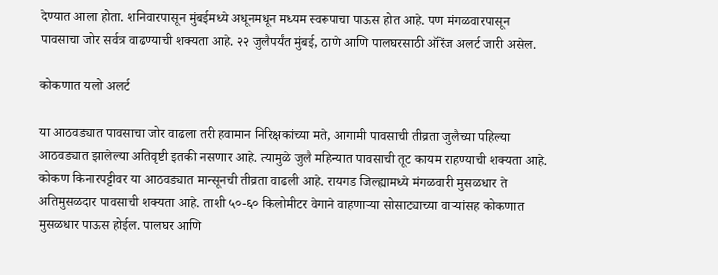देण्यात आला होता. शनिवारपासून मुंबईमध्ये अधूनमधून मध्यम स्वरूपाचा पाऊस होत आहे. पण मंगळवारपासून पावसाचा जोर सर्वत्र वाढण्याची शक्यता आहे. २२ जुलैपर्यंत मुंबई, ठाणे आणि पालघरसाठी ऑरेंज अलर्ट जारी असेल.

कोकणात यलो अलर्ट

या आठवड्यात पावसाचा जोर वाढला तरी हवामान निरिक्षकांच्या मते, आगामी पावसाची तीव्रता जुलैच्या पहिल्या आठवड्यात झालेल्या अतिवृष्टी इतकी नसणार आहे. त्यामुळे जुलै महिन्यात पावसाची तूट कायम राहण्याची शक्यता आहे. कोकण किनारपट्टीवर या आठवड्यात मान्सूनची तीव्रता वाढली आहे. रायगड जिल्ह्यामध्ये मंगळवारी मुसळधार ते अतिमुसळदार पावसाची शक्यता आहे. ताशी ५०-६० किलोमीटर वेगाने वाहणाऱ्या सोसाट्याच्या वाऱ्यांसह कोकणात मुसळधार पाऊस होईल. पालघर आणि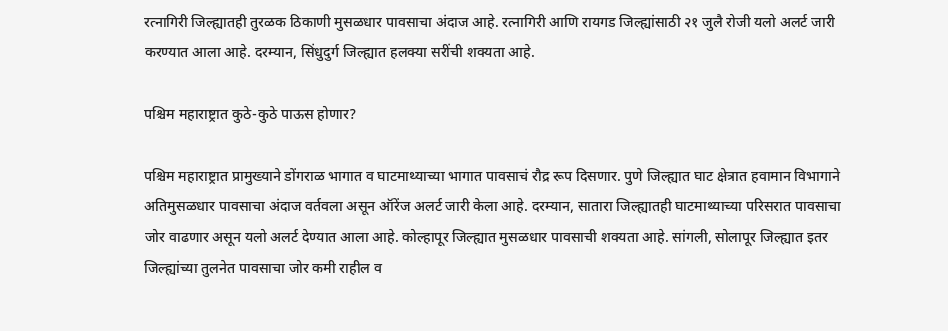रत्नागिरी जिल्ह्यातही तुरळक ठिकाणी मुसळधार पावसाचा अंदाज आहे. रत्नागिरी आणि रायगड जिल्ह्यांसाठी २१ जुलै रोजी यलो अलर्ट जारी करण्यात आला आहे. दरम्यान, सिंधुदुर्ग जिल्ह्यात हलक्या सरींची शक्यता आहे.

पश्चिम महाराष्ट्रात कुठे-कुठे पाऊस होणार?

पश्चिम महाराष्ट्रात प्रामुख्याने डोंगराळ भागात व घाटमाथ्याच्या भागात पावसाचं रौद्र रूप दिसणार. पुणे जिल्ह्यात घाट क्षेत्रात हवामान विभागाने अतिमुसळधार पावसाचा अंदाज वर्तवला असून ऑरेंज अलर्ट जारी केला आहे. दरम्यान, सातारा जिल्ह्यातही घाटमाथ्याच्या परिसरात पावसाचा जोर वाढणार असून यलो अलर्ट देण्यात आला आहे. कोल्हापूर जिल्ह्यात मुसळधार पावसाची शक्यता आहे. सांगली, सोलापूर जिल्ह्यात इतर जिल्ह्यांच्या तुलनेत पावसाचा जोर कमी राहील व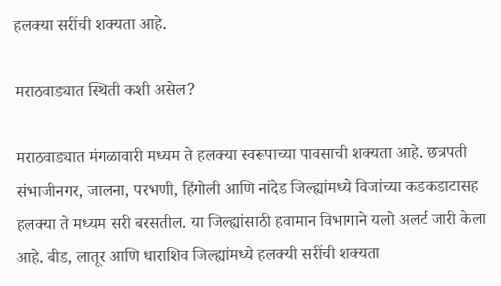हलक्या सरींची शक्यता आहे.

मराठवाड्यात स्थिती कशी असेल?

मराठवाड्यात मंगळावारी मध्यम ते हलक्या स्वरूपाच्या पावसाची शक्यता आहे. छत्रपती संभाजीनगर, जालना, परभणी, हिंगोली आणि नांदेड जिल्ह्यांमध्ये विजांच्या कडकडाटासह हलक्या ते मध्यम सरी बरसतील. या जिल्ह्यांसाठी हवामान विभागाने यलो अलर्ट जारी केला आहे. बीड, लातूर आणि धाराशिव जिल्ह्यांमध्ये हलक्यी सरींची शक्यता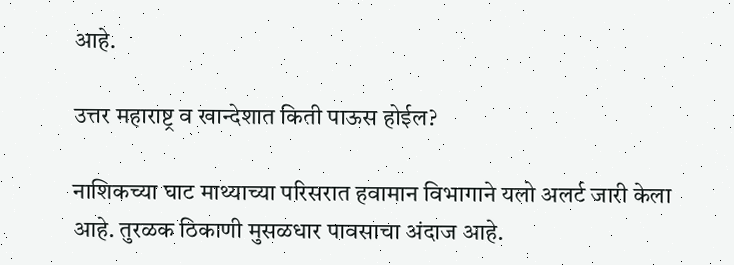आहे.

उत्तर महाराष्ट्र व खान्देशात किती पाऊस होईल?

नाशिकच्या घाट माथ्याच्या परिसरात हवामान विभागाने यलो अलर्ट जारी केला आहे. तुरळक ठिकाणी मुसळधार पावसाचा अंदाज आहे.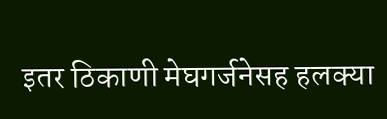इतर ठिकाणी मेघगर्जनेसह हलक्या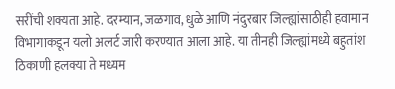सरींची शक्यता आहे. दरम्यान, जळगाव, धुळे आणि नंदुरबार जिल्ह्यांसाठीही हवामान विभागाकडून यलो अलर्ट जारी करण्यात आला आहे. या तीनही जिल्ह्यांमध्ये बहुतांश ठिकाणी हलक्या ते मध्यम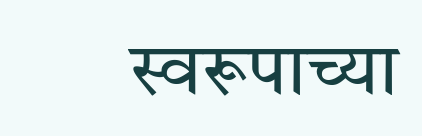स्वरूपाच्या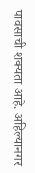पावसाची शक्यता आहे. अहिल्यानगर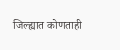जिल्ह्यात कोणताही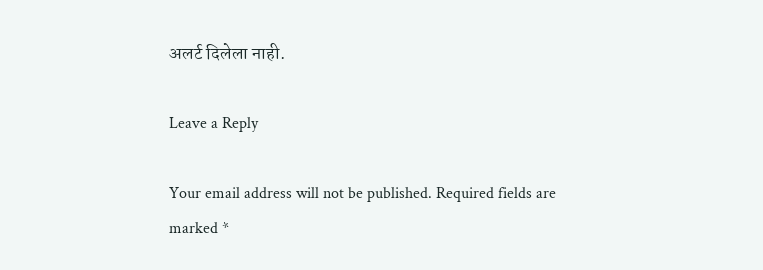अलर्ट दिलेला नाही.

Leave a Reply

Your email address will not be published. Required fields are marked *